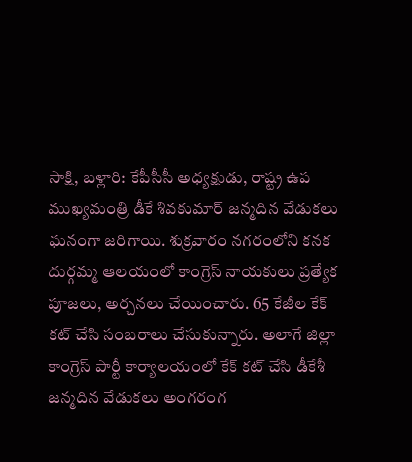సాక్షి, బళ్లారి: కేపీసీసీ అధ్యక్షుడు, రాష్ట్ర ఉప ముఖ్యమంత్రి డీకే శివకుమార్ జన్మదిన వేడుకలు ఘనంగా జరిగాయి. శుక్రవారం నగరంలోని కనక దుర్గమ్మ ఆలయంలో కాంగ్రెస్ నాయకులు ప్రత్యేక పూజలు, అర్చనలు చేయించారు. 65 కేజీల కేక్ కట్ చేసి సంబరాలు చేసుకున్నారు. అలాగే జిల్లా కాంగ్రెస్ పార్టీ కార్యాలయంలో కేక్ కట్ చేసి డీకేశీ జన్మదిన వేడుకలు అంగరంగ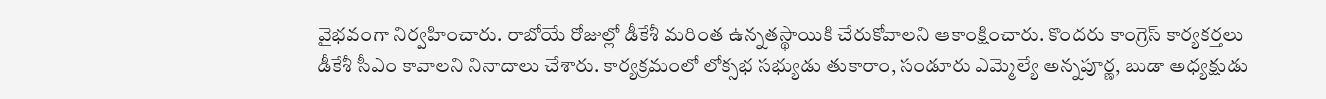వైభవంగా నిర్వహించారు. రాబోయే రోజుల్లో డీకేశీ మరింత ఉన్నతస్థాయికి చేరుకోవాలని ఆకాంక్షించారు. కొందరు కాంగ్రెస్ కార్యకర్తలు డీకేశీ సీఎం కావాలని నినాదాలు చేశారు. కార్యక్రమంలో లోక్సభ సభ్యుడు తుకారాం, సండూరు ఎమ్మెల్యే అన్నపూర్ణ, బుడా అధ్యక్షుడు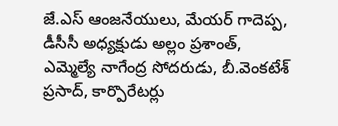జే.ఎస్ ఆంజనేయులు, మేయర్ గాదెప్ప, డీసీసీ అధ్యక్షుడు అల్లం ప్రశాంత్, ఎమ్మెల్యే నాగేంద్ర సోదరుడు, బీ.వెంకటేశ్ ప్రసాద్, కార్పొరేటర్లు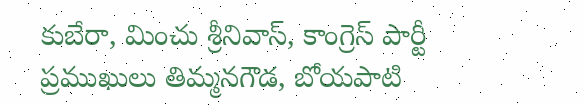కుబేరా, మించు శ్రీనివాస్, కాంగ్రెస్ పార్టీ ప్రముఖులు తిమ్మనగౌడ, బోయపాటి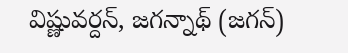విష్ణువర్దన్, జగన్నాథ్ (జగన్)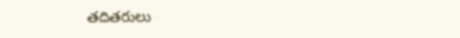తదితరులు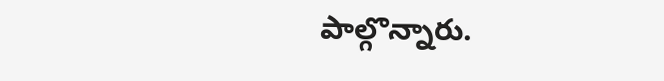పాల్గొన్నారు.